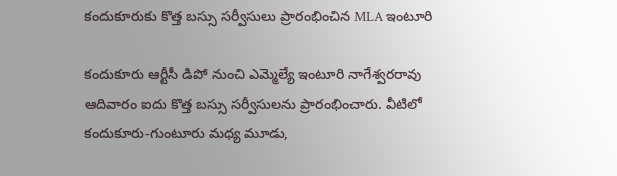కందుకూరుకు కొత్త బస్సు సర్వీసులు ప్రారంభించిన MLA ఇంటూరి

కందుకూరు ఆర్టీసీ డిపో నుంచి ఎమ్మెల్యే ఇంటూరి నాగేశ్వరరావు ఆదివారం ఐదు కొత్త బస్సు సర్వీసులను ప్రారంభించారు. వీటిలో కందుకూరు-గుంటూరు మధ్య మూడు,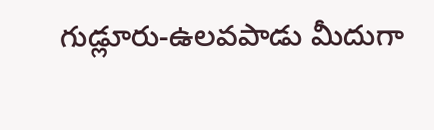గుడ్లూరు-ఉలవపాడు మీదుగా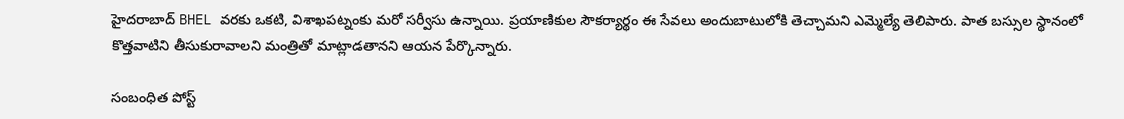హైదరాబాద్ BHEL వరకు ఒకటి, విశాఖపట్నంకు మరో సర్వీసు ఉన్నాయి. ప్రయాణికుల సౌకర్యార్థం ఈ సేవలు అందుబాటులోకి తెచ్చామని ఎమ్మెల్యే తెలిపారు. పాత బస్సుల స్థానంలో కొత్తవాటిని తీసుకురావాలని మంత్రితో మాట్లాడతానని ఆయన పేర్కొన్నారు.

సంబంధిత పోస్ట్